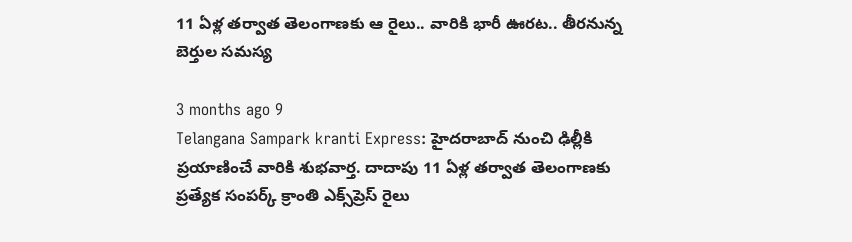11 ఏళ్ల తర్వాత తెలంగాణకు ఆ రైలు.. వారికి భారీ ఊరట.. తీరనున్న బెర్తుల సమస్య

3 months ago 9
Telangana Sampark kranti Express: హైదరాబాద్ నుంచి ఢిల్లీకి ప్రయాణించే వారికి శుభవార్త. దాదాపు 11 ఏళ్ల తర్వాత తెలంగాణకు ప్రత్యేక సంపర్క్ క్రాంతి ఎక్స్‌ప్రెస్ రైలు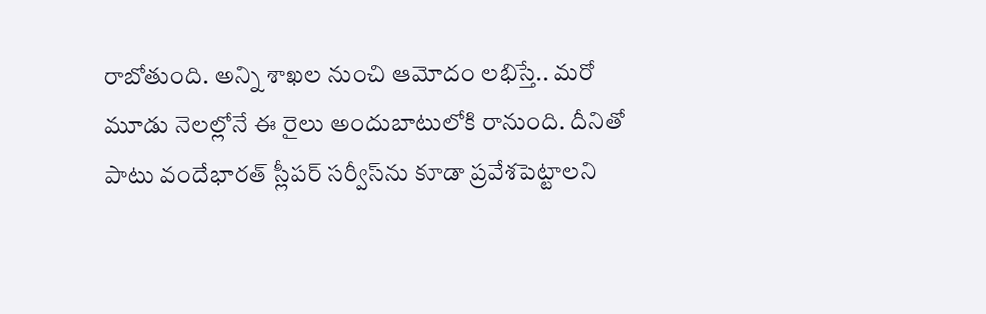రాబోతుంది. అన్ని శాఖల నుంచి ఆమోదం లభిస్తే.. మరో మూడు నెలల్లోనే ఈ రైలు అందుబాటులోకి రానుంది. దీనితో పాటు వందేభారత్ స్లీపర్ సర్వీస్‌ను కూడా ప్రవేశపెట్టాలని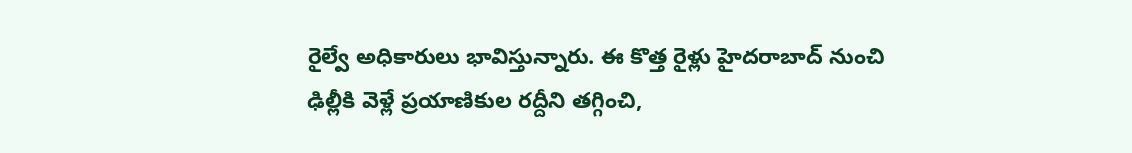రైల్వే అధికారులు భావిస్తున్నారు. ఈ కొత్త రైళ్లు హైదరాబాద్ నుంచి ఢిల్లీకి వెళ్లే ప్రయాణికుల రద్దీని తగ్గించి,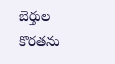బెర్తుల కొరతను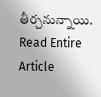తీర్చనున్నాయి.
Read Entire Article